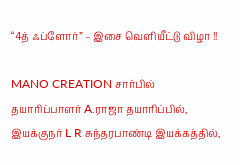“4த் ஃப்ளோர்” – இசை வெளியீட்டு விழா !!

MANO CREATION சார்பில் தயாரிப்பாளர் A.ராஜா தயாரிப்பில், இயக்குநர் L R சுந்தரபாண்டி இயக்கத்தில்,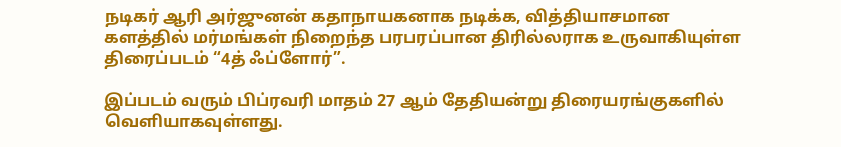நடிகர் ஆரி அர்ஜுனன் கதாநாயகனாக நடிக்க, வித்தியாசமான களத்தில் மர்மங்கள் நிறைந்த பரபரப்பான திரில்லராக உருவாகியுள்ள திரைப்படம் “4த் ஃப்ளோர்”.

இப்படம் வரும் பிப்ரவரி மாதம் 27 ஆம் தேதியன்று திரையரங்குகளில் வெளியாகவுள்ளது.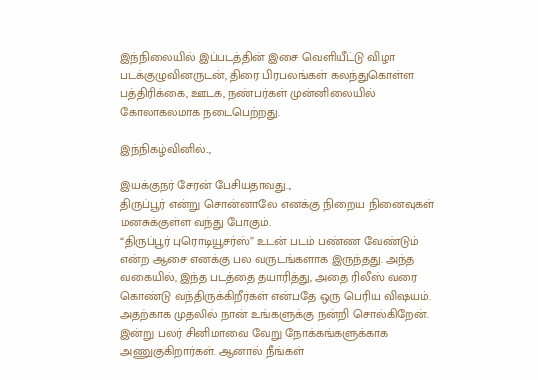இந்நிலையில் இப்படத்தின் இசை வெளியீட்டு விழா படக்குழுவினருடன், திரை பிரபலங்கள் கலந்துகொள்ள பத்திரிக்கை, ஊடக, நண்பர்கள் முன்னிலையில் கோலாகலமாக நடைபெற்றது.

இந்நிகழ்வினில்..,

இயக்குநர் சேரன் பேசியதாவது..,
திருப்பூர் என்று சொன்னாலே எனக்கு நிறைய நினைவுகள் மனசுக்குள்ள வந்து போகும்.
“திருப்பூர் புரொடியூசர்ஸ்” உடன் படம் பண்ண வேண்டும் என்ற ஆசை எனக்கு பல வருடங்களாக இருந்தது. அந்த வகையில், இந்த படத்தை தயாரித்து, அதை ரிலீஸ் வரை கொண்டு வந்திருக்கிறீர்கள் என்பதே ஒரு பெரிய விஷயம். அதற்காக முதலில் நான் உங்களுக்கு நன்றி சொல்கிறேன். இன்று பலர் சினிமாவை வேறு நோக்கங்களுக்காக அணுகுகிறார்கள். ஆனால் நீங்கள்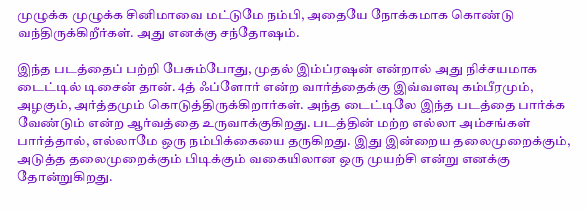முழுக்க முழுக்க சினிமாவை மட்டுமே நம்பி, அதையே நோக்கமாக கொண்டு வந்திருக்கிறீர்கள். அது எனக்கு சந்தோஷம்.

இந்த படத்தைப் பற்றி பேசும்போது, முதல் இம்ப்ரஷன் என்றால் அது நிச்சயமாக டைட்டில் டிசைன் தான். 4த் ஃப்ளோர் என்ற வார்த்தைக்கு இவ்வளவு கம்பீரமும், அழகும், அர்த்தமும் கொடுத்திருக்கிறார்கள். அந்த டைட்டிலே இந்த படத்தை பார்க்க வேண்டும் என்ற ஆர்வத்தை உருவாக்குகிறது. படத்தின் மற்ற எல்லா அம்சங்கள் பார்த்தால், எல்லாமே ஒரு நம்பிக்கையை தருகிறது. இது இன்றைய தலைமுறைக்கும், அடுத்த தலைமுறைக்கும் பிடிக்கும் வகையிலான ஒரு முயற்சி என்று எனக்கு தோன்றுகிறது.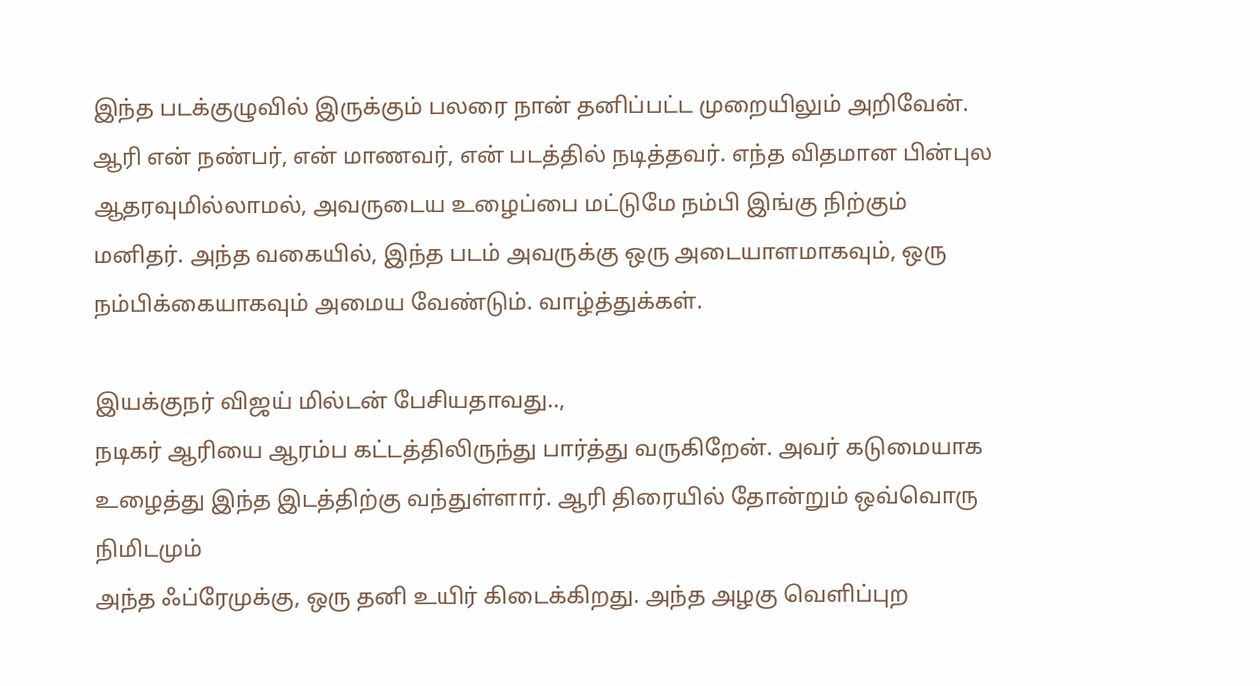இந்த படக்குழுவில் இருக்கும் பலரை நான் தனிப்பட்ட முறையிலும் அறிவேன். ஆரி என் நண்பர், என் மாணவர், என் படத்தில் நடித்தவர். எந்த விதமான பின்புல ஆதரவுமில்லாமல், அவருடைய உழைப்பை மட்டுமே நம்பி இங்கு நிற்கும் மனிதர். அந்த வகையில், இந்த படம் அவருக்கு ஒரு அடையாளமாகவும், ஒரு நம்பிக்கையாகவும் அமைய வேண்டும். வாழ்த்துக்கள்.

இயக்குநர் விஜய் மில்டன் பேசியதாவது..,
நடிகர் ஆரியை ஆரம்ப கட்டத்திலிருந்து பார்த்து வருகிறேன். அவர் கடுமையாக உழைத்து இந்த இடத்திற்கு வந்துள்ளார். ஆரி திரையில் தோன்றும் ஒவ்வொரு நிமிடமும்
அந்த ஃப்ரேமுக்கு, ஒரு தனி உயிர் கிடைக்கிறது. அந்த அழகு வெளிப்புற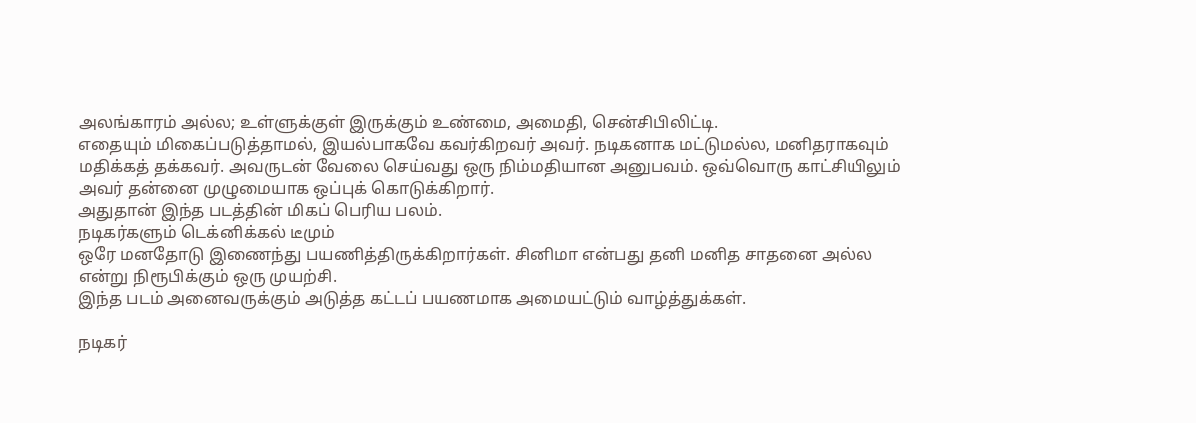அலங்காரம் அல்ல; உள்ளுக்குள் இருக்கும் உண்மை, அமைதி, சென்சிபிலிட்டி.
எதையும் மிகைப்படுத்தாமல், இயல்பாகவே கவர்கிறவர் அவர். நடிகனாக மட்டுமல்ல, மனிதராகவும் மதிக்கத் தக்கவர். அவருடன் வேலை செய்வது ஒரு நிம்மதியான அனுபவம். ஒவ்வொரு காட்சியிலும் அவர் தன்னை முழுமையாக ஒப்புக் கொடுக்கிறார்.
அதுதான் இந்த படத்தின் மிகப் பெரிய பலம்.
நடிகர்களும் டெக்னிக்கல் டீமும்
ஒரே மனதோடு இணைந்து பயணித்திருக்கிறார்கள். சினிமா என்பது தனி மனித சாதனை அல்ல
என்று நிரூபிக்கும் ஒரு முயற்சி.
இந்த படம் அனைவருக்கும் அடுத்த கட்டப் பயணமாக அமையட்டும் வாழ்த்துக்கள்.

நடிகர்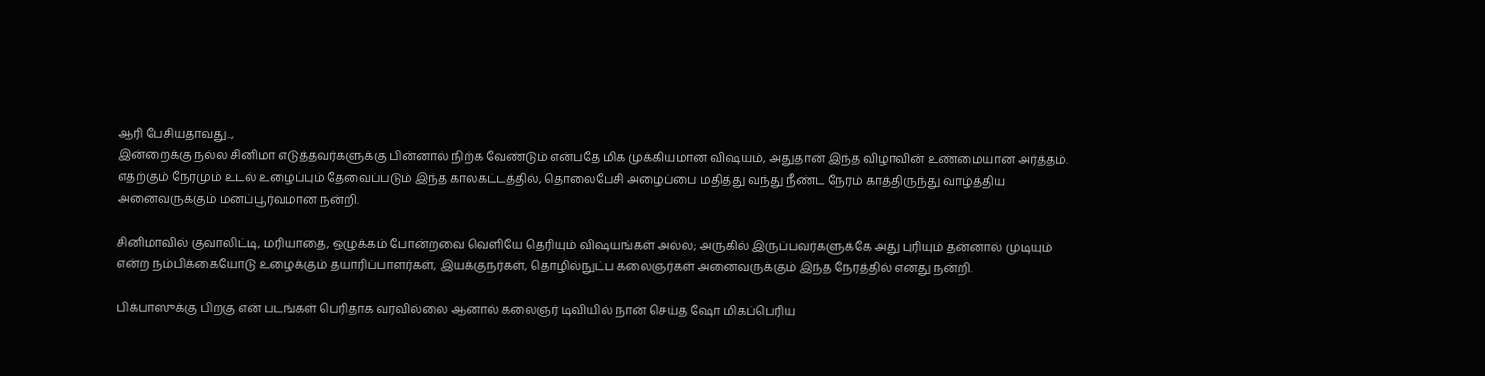ஆரி பேசியதாவது..,
இன்றைக்கு நல்ல சினிமா எடுத்தவர்களுக்கு பின்னால் நிற்க வேண்டும் என்பதே மிக முக்கியமான விஷயம், அதுதான் இந்த விழாவின் உண்மையான அர்த்தம். எதற்கும் நேரமும் உடல் உழைப்பும் தேவைப்படும் இந்த காலகட்டத்தில், தொலைபேசி அழைப்பை மதித்து வந்து நீண்ட நேரம் காத்திருந்து வாழ்த்திய அனைவருக்கும் மனப்பூர்வமான நன்றி.

சினிமாவில் குவாலிட்டி, மரியாதை, ஒழுக்கம் போன்றவை வெளியே தெரியும் விஷயங்கள் அல்ல; அருகில் இருப்பவர்களுக்கே அது புரியும் தன்னால் முடியும் என்ற நம்பிக்கையோடு உழைக்கும் தயாரிப்பாளர்கள், இயக்குநர்கள், தொழில்நுட்ப கலைஞர்கள் அனைவருக்கும் இந்த நேரத்தில் எனது நன்றி.

பிக்பாஸுக்கு பிறகு என் படங்கள் பெரிதாக வரவில்லை ஆனால் கலைஞர் டிவியில் நான் செய்த ஷோ மிகப்பெரிய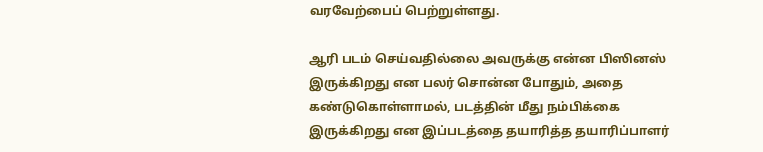வரவேற்பைப் பெற்றுள்ளது.

ஆரி படம் செய்வதில்லை அவருக்கு என்ன பிஸினஸ் இருக்கிறது என பலர் சொன்ன போதும், அதை கண்டுகொள்ளாமல், படத்தின் மீது நம்பிக்கை இருக்கிறது என இப்படத்தை தயாரித்த தயாரிப்பாளர்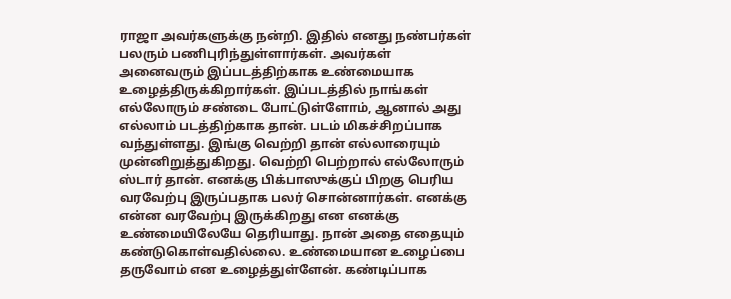ராஜா அவர்களுக்கு நன்றி. இதில் எனது நண்பர்கள் பலரும் பணிபுரிந்துள்ளார்கள். அவர்கள் அனைவரும் இப்படத்திற்காக உண்மையாக உழைத்திருக்கிறார்கள். இப்படத்தில் நாங்கள் எல்லோரும் சண்டை போட்டுள்ளோம், ஆனால் அது எல்லாம் படத்திற்காக தான். படம் மிகச்சிறப்பாக வந்துள்ளது. இங்கு வெற்றி தான் எல்லாரையும் முன்னிறுத்துகிறது. வெற்றி பெற்றால் எல்லோரும் ஸ்டார் தான். எனக்கு பிக்பாஸுக்குப் பிறகு பெரிய வரவேற்பு இருப்பதாக பலர் சொன்னார்கள். எனக்கு என்ன வரவேற்பு இருக்கிறது என எனக்கு உண்மையிலேயே தெரியாது. நான் அதை எதையும் கண்டுகொள்வதில்லை. உண்மையான உழைப்பை தருவோம் என உழைத்துள்ளேன். கண்டிப்பாக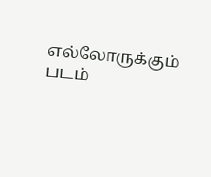எல்லோருக்கும் படம்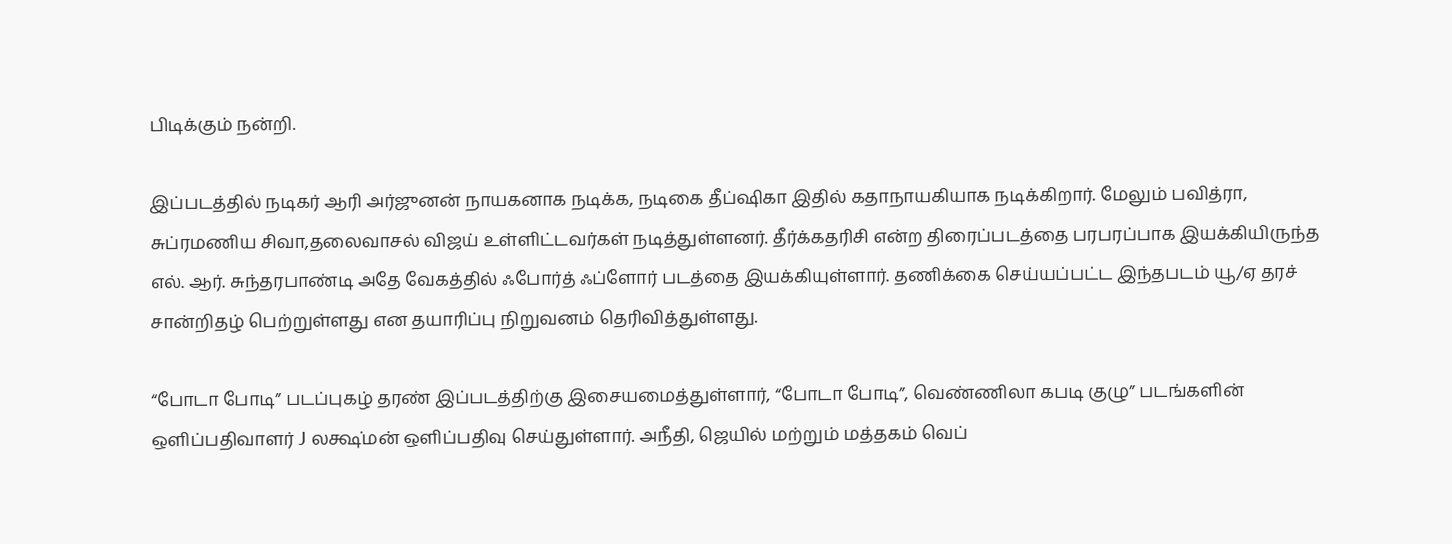பிடிக்கும் நன்றி.

இப்படத்தில் நடிகர் ஆரி அர்ஜுனன் நாயகனாக நடிக்க, நடிகை தீப்ஷிகா இதில் கதாநாயகியாக நடிக்கிறார். மேலும் பவித்ரா, சுப்ரமணிய சிவா,தலைவாசல் விஜய் உள்ளிட்டவர்கள் நடித்துள்ளனர். தீர்க்கதரிசி என்ற திரைப்படத்தை பரபரப்பாக இயக்கியிருந்த எல். ஆர். சுந்தரபாண்டி அதே வேகத்தில் ஃபோர்த் ஃப்ளோர் படத்தை இயக்கியுள்ளார். தணிக்கை செய்யப்பட்ட இந்தபடம் யூ/ஏ தரச் சான்றிதழ் பெற்றுள்ளது என தயாரிப்பு நிறுவனம் தெரிவித்துள்ளது.

“போடா போடி” படப்புகழ் தரண் இப்படத்திற்கு இசையமைத்துள்ளார், “போடா போடி”, வெண்ணிலா கபடி குழு” படங்களின் ஒளிப்பதிவாளர் J லக்ஷ்மன் ஒளிப்பதிவு செய்துள்ளார். அநீதி, ஜெயில் மற்றும் மத்தகம் வெப்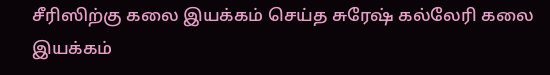சீரிஸிற்கு கலை இயக்கம் செய்த சுரேஷ் கல்லேரி கலை இயக்கம்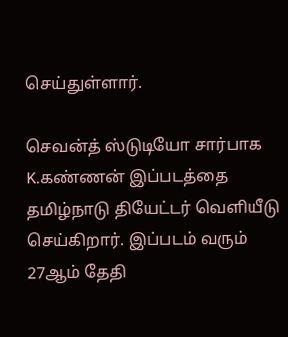செய்துள்ளார்.

செவன்த் ஸ்டுடியோ சார்பாக K.கண்ணன் இப்படத்தை தமிழ்நாடு தியேட்டர் வெளியீடு செய்கிறார். இப்படம் வரும் 27ஆம் தேதி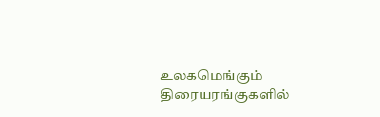உலகமெங்கும் திரையரங்குகளில்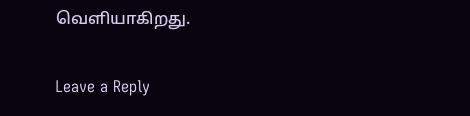வெளியாகிறது.

Leave a Reply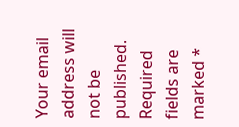Your email address will not be published. Required fields are marked *